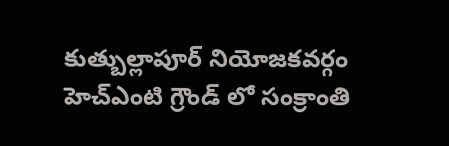కుత్బుల్లాపూర్ నియోజకవర్గం హెచ్ఎంటి గ్రౌండ్ లో సంక్రాంతి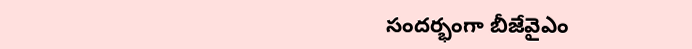సందర్భంగా బీజేవైఎం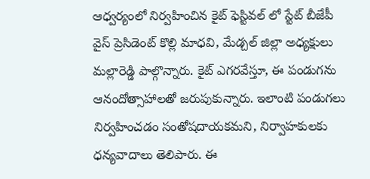ఆధ్వర్యంలో నిర్వహించిన కైట్ ఫెస్టివల్ లో స్టేట్ బీజేపీ వైస్ ప్రెసిడెంట్ కొల్లి మాధవి, మేడ్చల్ జిల్లా అధ్యక్షులు మల్లారెడ్డి పాల్గొన్నారు. కైట్ ఎగరవేస్తూ, ఈ పండుగను ఆనందోత్సాహాలతో జరుపుకున్నారు. ఇలాంటి పండుగలు నిర్వహించడం సంతోషదాయకమని, నిర్వాహకులకు ధన్యవాదాలు తెలిపారు. ఈ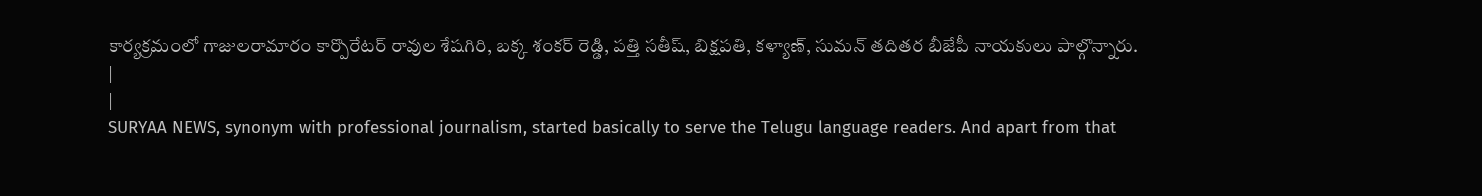కార్యక్రమంలో గాజులరామారం కార్పొరేటర్ రావుల శేషగిరి, బక్క శంకర్ రెడ్డి, పత్తి సతీష్, బిక్షపతి, కళ్యాణ్, సుమన్ తదితర బీజేపీ నాయకులు పాల్గొన్నారు.
|
|
SURYAA NEWS, synonym with professional journalism, started basically to serve the Telugu language readers. And apart from that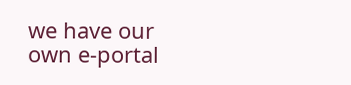we have our own e-portal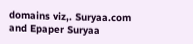domains viz,. Suryaa.com and Epaper Suryaa